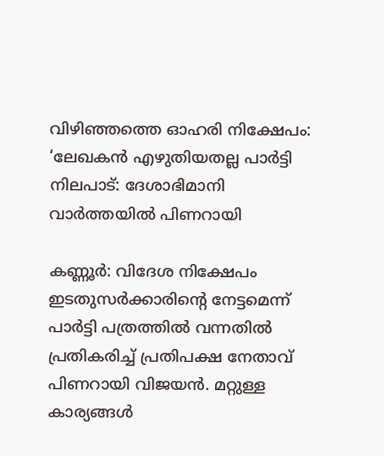വിഴിഞ്ഞത്തെ ഓഹരി നിക്ഷേപം: ‘ലേഖകന്‍ എഴുതിയതല്ല പാർട്ടി നിലപാട്: ദേശാഭിമാനി വാര്‍ത്തയില്‍ പിണറായി

കണ്ണൂര്‍: വിദേശ നിക്ഷേപം ഇടതുസര്‍ക്കാരിന്റെ നേട്ടമെന്ന് പാര്‍ട്ടി പത്രത്തില്‍ വന്നതില്‍ പ്രതികരിച്ച് പ്രതിപക്ഷ നേതാവ് പിണറായി വിജയന്‍. മറ്റുള്ള കാര്യങ്ങള്‍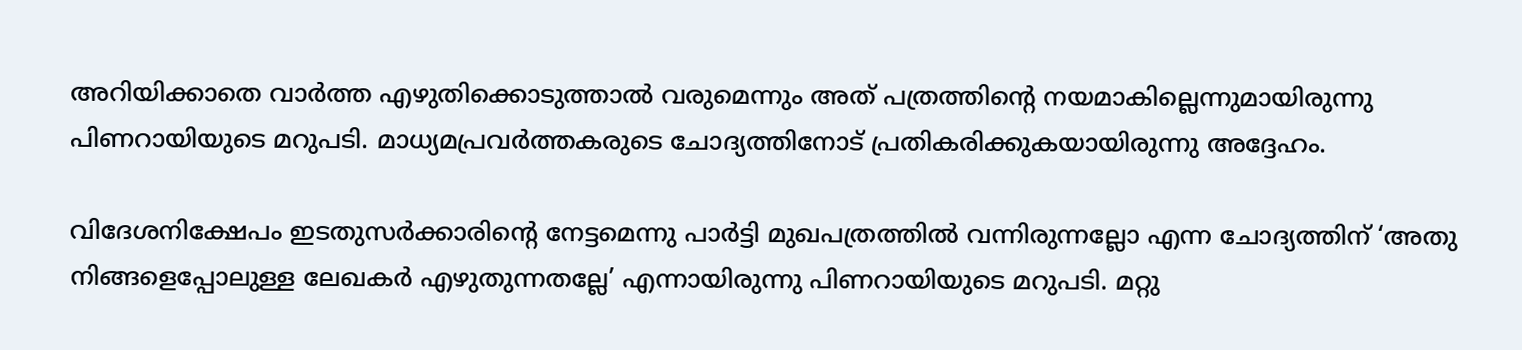അറിയിക്കാതെ വാര്‍ത്ത എഴുതിക്കൊടുത്താല്‍ വരുമെന്നും അത് പത്രത്തിന്റെ നയമാകില്ലെന്നുമായിരുന്നു പിണറായിയുടെ മറുപടി. മാധ്യമപ്രവര്‍ത്തകരുടെ ചോദ്യത്തിനോട് പ്രതികരിക്കുകയായിരുന്നു അദ്ദേഹം.

വിദേശനിക്ഷേപം ഇടതുസര്‍ക്കാരിന്റെ നേട്ടമെന്നു പാര്‍ട്ടി മുഖപത്രത്തില്‍ വന്നിരുന്നല്ലോ എന്ന ചോദ്യത്തിന് ‘അതു നിങ്ങളെപ്പോലുള്ള ലേഖകര്‍ എഴുതുന്നതല്ലേ’ എന്നായിരുന്നു പിണറായിയുടെ മറുപടി. മറ്റു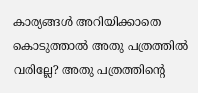കാര്യങ്ങള്‍ അറിയിക്കാതെ കൊടുത്താല്‍ അതു പത്രത്തില്‍ വരില്ലേ? അതു പത്രത്തിന്റെ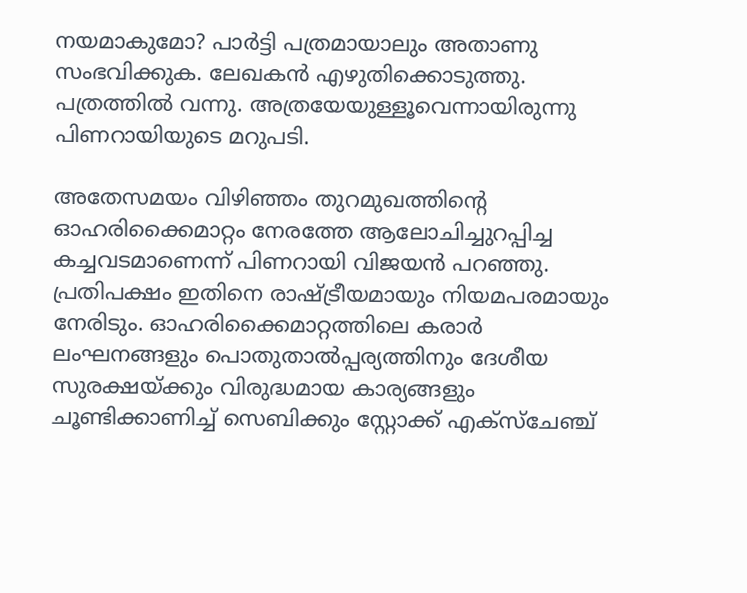നയമാകുമോ? പാര്‍ട്ടി പത്രമായാലും അതാണു സംഭവിക്കുക. ലേഖകന്‍ എഴുതിക്കൊടുത്തു. പത്രത്തില്‍ വന്നു. അത്രയേയുള്ളൂവെന്നായിരുന്നു പിണറായിയുടെ മറുപടി.

അതേസമയം വിഴിഞ്ഞം തുറമുഖത്തിന്റെ ഓഹരിക്കൈമാറ്റം നേരത്തേ ആലോചിച്ചുറപ്പിച്ച കച്ചവടമാണെന്ന് പിണറായി വിജയന്‍ പറഞ്ഞു. പ്രതിപക്ഷം ഇതിനെ രാഷ്ട്രീയമായും നിയമപരമായും നേരിടും. ഓഹരിക്കൈമാറ്റത്തിലെ കരാര്‍ ലംഘനങ്ങളും പൊതുതാല്‍പ്പര്യത്തിനും ദേശീയ സുരക്ഷയ്ക്കും വിരുദ്ധമായ കാര്യങ്ങളും ചൂണ്ടിക്കാണിച്ച് സെബിക്കും സ്റ്റോക്ക് എക്‌സ്‌ചേഞ്ച്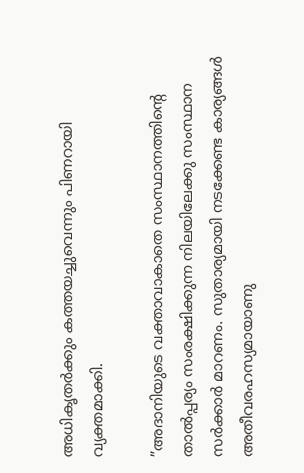അധികൃതര്‍ക്കും കത്തയച്ചുവെന്നും പിണറായി വ്യക്തമാക്കി.

”അദാനിയുടെ വക്താവാകാതെ സംസ്ഥാനത്തിന്റെ താല്‍പ്പര്യം സംരക്ഷിക്കുന്ന നിലയിലേക്കു സംസ്ഥാന സര്‍ക്കാര്‍ മാറണം. സുതാര്യമായി നടക്കേണ്ട കാര്യങ്ങള്‍ അതീവരഹസ്യമായാണു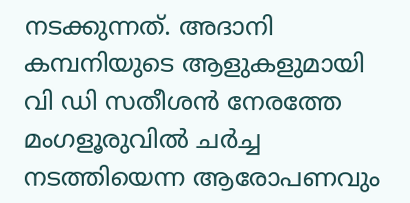നടക്കുന്നത്. അദാനി കമ്പനിയുടെ ആളുകളുമായി വി ഡി സതീശന്‍ നേരത്തേ മംഗളൂരുവില്‍ ചര്‍ച്ച നടത്തിയെന്ന ആരോപണവും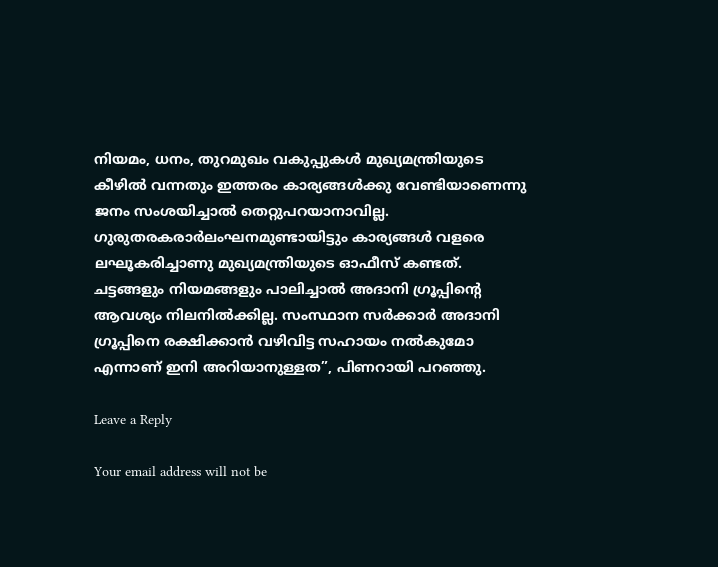നിയമം, ധനം, തുറമുഖം വകുപ്പുകള്‍ മുഖ്യമന്ത്രിയുടെ കീഴില്‍ വന്നതും ഇത്തരം കാര്യങ്ങള്‍ക്കു വേണ്ടിയാണെന്നു ജനം സംശയിച്ചാല്‍ തെറ്റുപറയാനാവില്ല. ഗുരുതരകരാര്‍ലംഘനമുണ്ടായിട്ടും കാര്യങ്ങള്‍ വളരെ ലഘൂകരിച്ചാണു മുഖ്യമന്ത്രിയുടെ ഓഫീസ് കണ്ടത്. ചട്ടങ്ങളും നിയമങ്ങളും പാലിച്ചാല്‍ അദാനി ഗ്രൂപ്പിന്റെ ആവശ്യം നിലനില്‍ക്കില്ല. സംസ്ഥാന സര്‍ക്കാര്‍ അദാനി ഗ്രൂപ്പിനെ രക്ഷിക്കാന്‍ വഴിവിട്ട സഹായം നല്‍കുമോ എന്നാണ് ഇനി അറിയാനുള്ളത”, പിണറായി പറഞ്ഞു.

Leave a Reply

Your email address will not be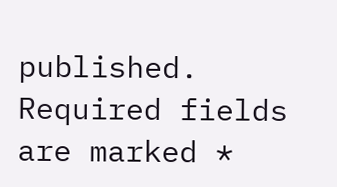published. Required fields are marked *